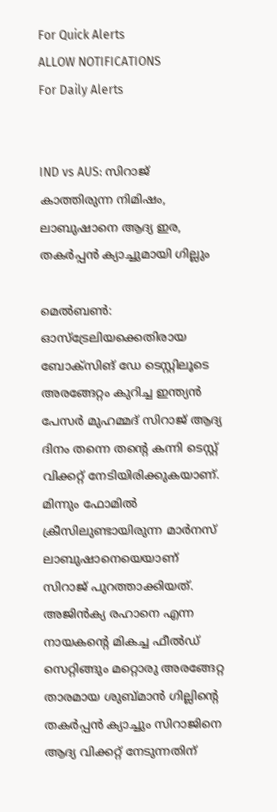For Quick Alerts
ALLOW NOTIFICATIONS
For Daily Alerts


IND vs AUS: സിറാജ് കാത്തിരുന്ന നിമിഷം, ലാബുഷാനെ ആദ്യ ഇര, തകര്‍പ്പന്‍ ക്യാച്ചുമായി ഗില്ലും

മെല്‍ബണ്‍: ഓസ്‌ട്രേലിയക്കെതിരായ ബോക്‌സിങ് ഡേ ടെസ്റ്റിലൂടെ അരങ്ങേറ്റം കുറിച്ച ഇന്ത്യന്‍ പേസര്‍ മുഹമ്മദ് സിറാജ് ആദ്യ ദിനം തന്നെ തന്റെ കന്നി ടെസ്റ്റ് വിക്കറ്റ് നേടിയിരിക്കുകയാണ്. മിന്നും ഫോമില്‍ ക്രീസിലുണ്ടായിരുന്ന മാര്‍നസ് ലാബുഷാനെയെയാണ് സിറാജ് പുറത്താക്കിയത്. അജിന്‍ക്യ രഹാനെ എന്ന നായകന്റെ മികച്ച ഫീല്‍ഡ് സെറ്റിങ്ങും മറ്റൊരു അരങ്ങേറ്റ താരമായ ശുബ്മാന്‍ ഗില്ലിന്റെ തകര്‍പ്പന്‍ ക്യാച്ചും സിറാജിനെ ആദ്യ വിക്കറ്റ് നേടുന്നതിന്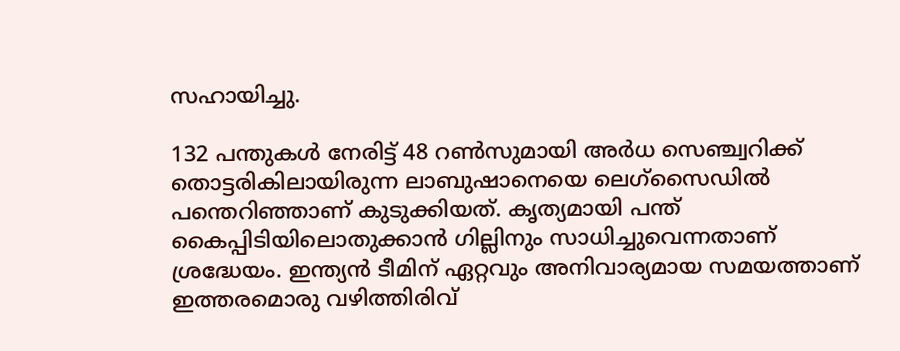സഹായിച്ചു.

132 പന്തുകള്‍ നേരിട്ട് 48 റണ്‍സുമായി അര്‍ധ സെഞ്ച്വറിക്ക് തൊട്ടരികിലായിരുന്ന ലാബുഷാനെയെ ലെഗ്‌സൈഡില്‍ പന്തെറിഞ്ഞാണ് കുടുക്കിയത്. കൃത്യമായി പന്ത് കൈപ്പിടിയിലൊതുക്കാന്‍ ഗില്ലിനും സാധിച്ചുവെന്നതാണ് ശ്രദ്ധേയം. ഇന്ത്യന്‍ ടീമിന് ഏറ്റവും അനിവാര്യമായ സമയത്താണ് ഇത്തരമൊരു വഴിത്തിരിവ്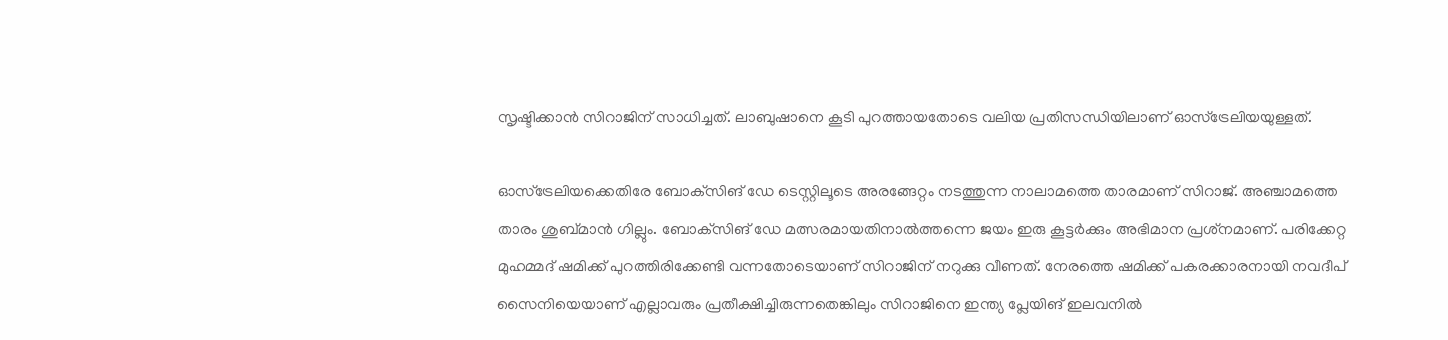സൃഷ്ടിക്കാന്‍ സിറാജിന് സാധിച്ചത്. ലാബുഷാനെ കൂടി പുറത്തായതോടെ വലിയ പ്രതിസന്ധിയിലാണ് ഓസ്‌ട്രേലിയയുള്ളത്.

ഓസ്‌ട്രേലിയക്കെതിരേ ബോക്‌സിങ് ഡേ ടെസ്റ്റിലൂടെ അരങ്ങേറ്റം നടത്തുന്ന നാലാമത്തെ താരമാണ് സിറാജ്. അഞ്ചാമത്തെ താരം ശുബ്മാന്‍ ഗില്ലും. ബോക്‌സിങ് ഡേ മത്സരമായതിനാല്‍ത്തന്നെ ജയം ഇരു കൂട്ടര്‍ക്കും അഭിമാന പ്രശ്‌നമാണ്. പരിക്കേറ്റ മുഹമ്മദ് ഷമിക്ക് പുറത്തിരിക്കേണ്ടി വന്നതോടെയാണ് സിറാജിന് നറുക്കു വീണത്. നേരത്തെ ഷമിക്ക് പകരക്കാരനായി നവദീപ് സൈനിയെയാണ് എല്ലാവരും പ്രതീക്ഷിച്ചിരുന്നതെങ്കിലും സിറാജിനെ ഇന്ത്യ പ്ലേയിങ് ഇലവനില്‍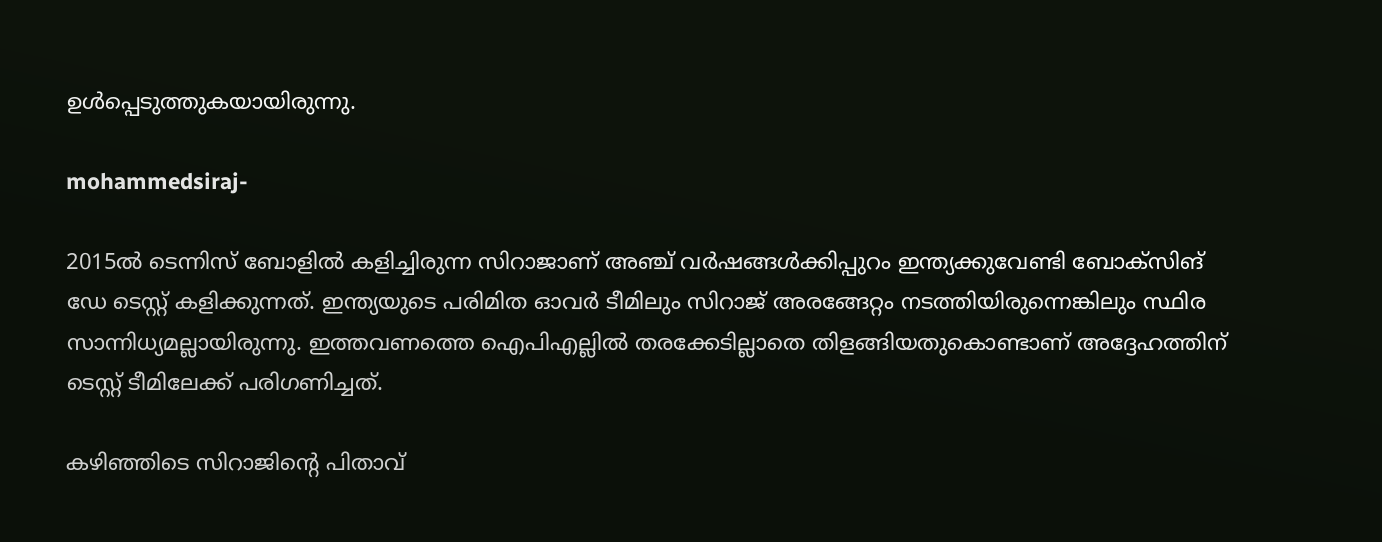ഉള്‍പ്പെടുത്തുകയായിരുന്നു.

mohammedsiraj-

2015ല്‍ ടെന്നിസ് ബോളില്‍ കളിച്ചിരുന്ന സിറാജാണ് അഞ്ച് വര്‍ഷങ്ങള്‍ക്കിപ്പുറം ഇന്ത്യക്കുവേണ്ടി ബോക്‌സിങ് ഡേ ടെസ്റ്റ് കളിക്കുന്നത്. ഇന്ത്യയുടെ പരിമിത ഓവര്‍ ടീമിലും സിറാജ് അരങ്ങേറ്റം നടത്തിയിരുന്നെങ്കിലും സ്ഥിര സാന്നിധ്യമല്ലായിരുന്നു. ഇത്തവണത്തെ ഐപിഎല്ലില്‍ തരക്കേടില്ലാതെ തിളങ്ങിയതുകൊണ്ടാണ് അദ്ദേഹത്തിന് ടെസ്റ്റ് ടീമിലേക്ക് പരിഗണിച്ചത്.

കഴിഞ്ഞിടെ സിറാജിന്റെ പിതാവ്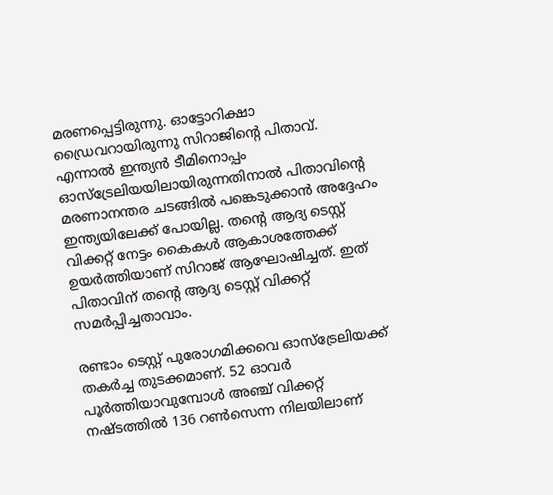മരണപ്പെട്ടിരുന്നു. ഓട്ടോറിക്ഷാ ഡ്രൈവറായിരുന്നു സിറാജിന്റെ പിതാവ്. എന്നാല്‍ ഇന്ത്യന്‍ ടീമിനൊപ്പം ഓസ്‌ട്രേലിയയിലായിരുന്നതിനാല്‍ പിതാവിന്റെ മരണാനന്തര ചടങ്ങില്‍ പങ്കെടുക്കാന്‍ അദ്ദേഹം ഇന്ത്യയിലേക്ക് പോയില്ല. തന്റെ ആദ്യ ടെസ്റ്റ് വിക്കറ്റ് നേട്ടം കൈകള്‍ ആകാശത്തേക്ക് ഉയര്‍ത്തിയാണ് സിറാജ് ആഘോഷിച്ചത്. ഇത് പിതാവിന് തന്റെ ആദ്യ ടെസ്റ്റ് വിക്കറ്റ് സമര്‍പ്പിച്ചതാവാം.

രണ്ടാം ടെസ്റ്റ് പുരോഗമിക്കവെ ഓസ്‌ട്രേലിയക്ക് തകര്‍ച്ച തുടക്കമാണ്. 52 ഓവര്‍ പൂര്‍ത്തിയാവുമ്പോള്‍ അഞ്ച് വിക്കറ്റ് നഷ്ടത്തില്‍ 136 റണ്‍സെന്ന നിലയിലാണ്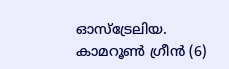ഓസ്‌ട്രേലിയ. കാമറൂണ്‍ ഗ്രീന്‍ (6)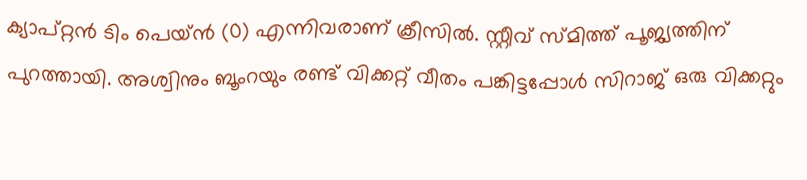ക്യാപ്റ്റന്‍ ടിം പെയ്ന്‍ (0) എന്നിവരാണ് ക്രീസില്‍. സ്റ്റീവ് സ്മിത്ത് പൂജ്യത്തിന് പുറത്തായി. അശ്വിനും ബൂംറയും രണ്ട് വിക്കറ്റ് വീതം പങ്കിട്ടപ്പോള്‍ സിറാജ് ഒരു വിക്കറ്റും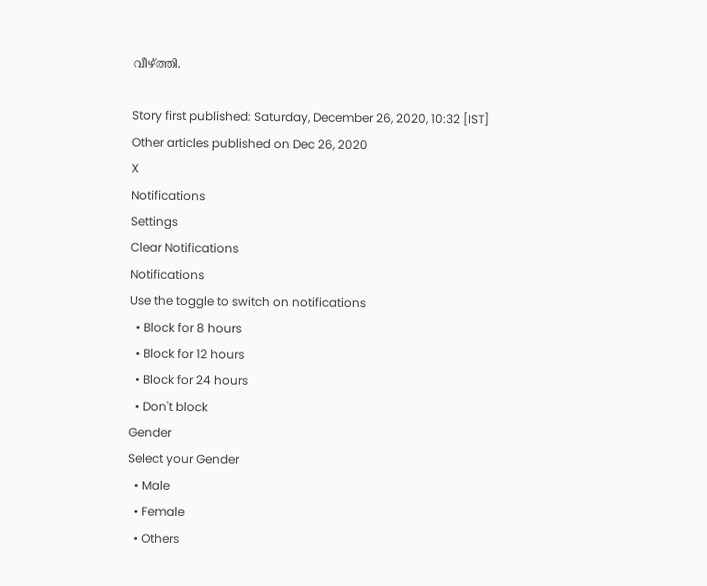വീഴ്ത്തി.

Story first published: Saturday, December 26, 2020, 10:32 [IST]
Other articles published on Dec 26, 2020
X
Notifications
Settings
Clear Notifications
Notifications
Use the toggle to switch on notifications
  • Block for 8 hours
  • Block for 12 hours
  • Block for 24 hours
  • Don't block
Gender
Select your Gender
  • Male
  • Female
  • Others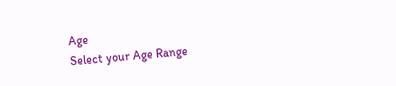Age
Select your Age Range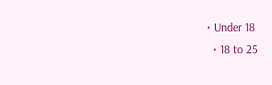• Under 18
  • 18 to 25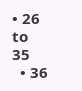• 26 to 35
  • 36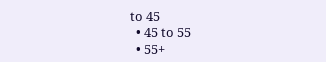to 45
  • 45 to 55
  • 55+